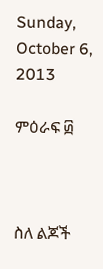Sunday, October 6, 2013

ምዕራፍ ፴



ስለ ልጆች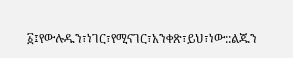፩፤የውሉዱን፣ነገር፣የሚናገር፣አንቀጽ፣ይህ፣ነው::ልጁን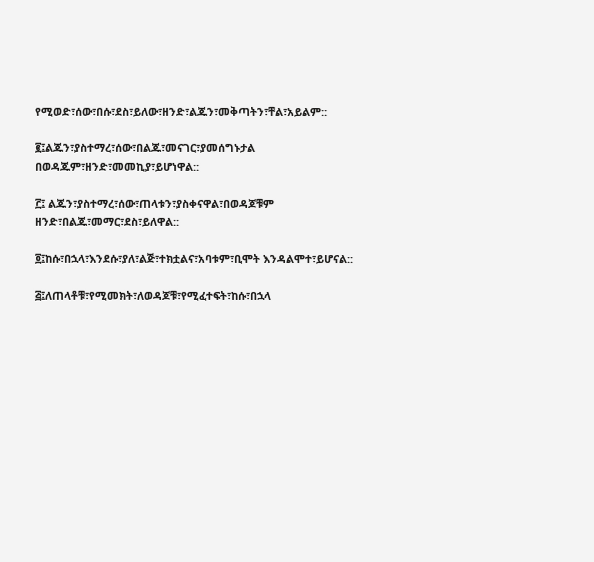የሚወድ፣ሰው፣በሱ፣ደስ፣ይለው፣ዘንድ፣ልጁን፣መቅጣትን፣ቸል፣አይልም::

፪፤ልጁን፣ያስተማረ፣ሰው፣በልጁ፣መናገር፣ያመሰግኑታል በወዳጁም፣ዘንድ፣መመኪያ፣ይሆነዋል::

፫፤ ልጁን፣ያስተማረ፣ሰው፣ጠላቱን፣ያስቀናዋል፣በወዳጆቹም ዘንድ፣በልጁ፣መማር፣ደስ፣ይለዋል::

፬፤ከሱ፣በኋላ፣እንደሱ፣ያለ፣ልጅ፣ተክቷልና፣አባቱም፣ቢሞት እንዳልሞተ፣ይሆናል::

፭፤ለጠላቶቹ፣የሚመክት፣ለወዳጆቹ፣የሚፈተፍት፣ከሱ፣በኋላ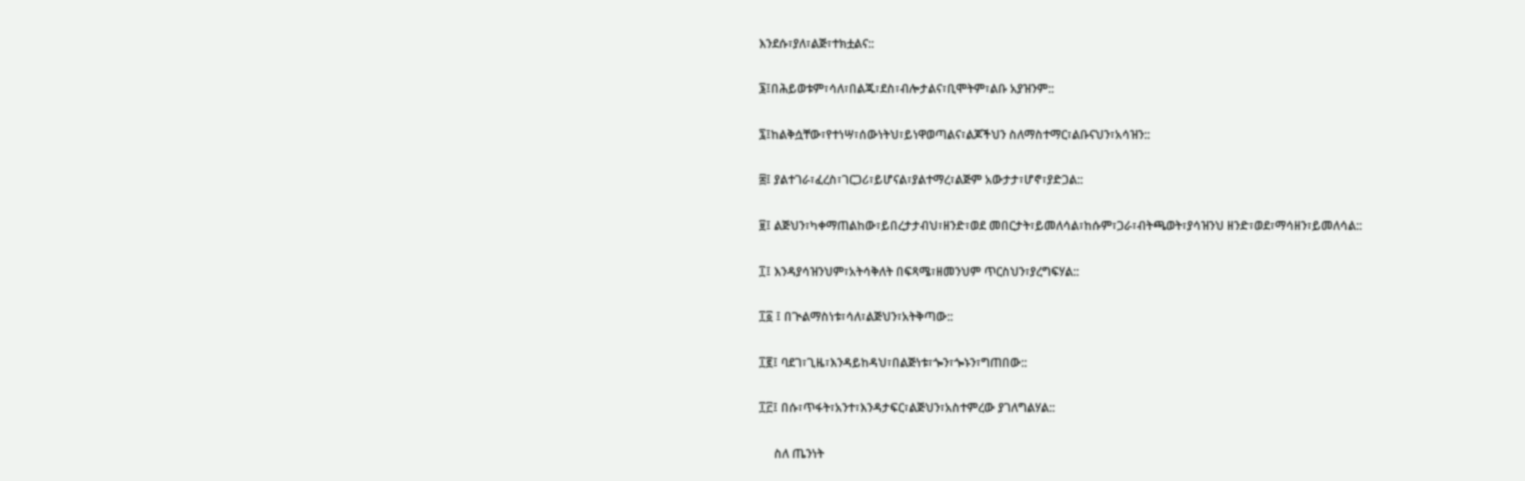እንደሱ፣ያለ፣ልጅ፣ተክቷልና::

፮፤በሕይወቱም፣ሳለ፣በልጁ፣ደስ፣ብሎታልና፣ቢሞትም፣ልቡ አያዝንም::

፯፤ከልቅሷቸው፣የተነሣ፣ሰውነትህ፣ይነዋወጣልና፣ልጆችህን ስለማስተማር፣ልቡናህን፣አሳዝን::

፰፤ ያልተገራ፣ፈረስ፣ገርጋሪ፣ይሆናል፣ያልተማረ፣ልጅም አውታታ፣ሆኖ፣ያድጋል::

፱፤ ልጅህን፣ካቀማጠልከው፣ይበረታታብህ፣ዘንድ፣ወደ መበርታት፣ይመለሳል፣ከሱም፣ጋራ፣ብትጫወት፣ያሳዝንህ ዘንድ፣ወደ፣ማሳዘን፣ይመለሳል::

፲፤ እንዳያሳዝንህም፣አትሳቅለት በፍጻሜ፣ዘመንህም ጥርስህን፣ያረግፍሃል::

፲፩ ፤ በጒልማስነቱ፣ሳለ፣ልጅህን፣አትቅጣው::

፲፪፤ ባደገ፣ጊዜ፣እንዳይከዳህ፣በልጅነቱ፣ጐን፣ጐኑን፣ግጠበው::

፲፫፤ በሱ፣ጥፋት፣አንተ፣እንዳታፍር፣ልጅህን፣አስተምረው ያገለግልሃል::

     ስለ ጤንነት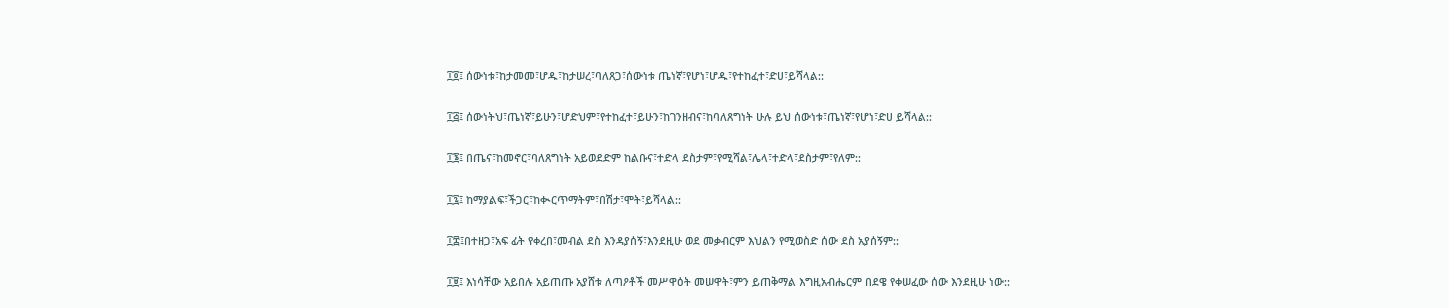፲፬፤ ሰውነቱ፣ከታመመ፣ሆዱ፣ከታሠረ፣ባለጸጋ፣ሰውነቱ ጤነኛ፣የሆነ፣ሆዱ፣የተከፈተ፣ድሀ፣ይሻላል::

፲፭፤ ሰውነትህ፣ጤነኛ፣ይሁን፣ሆድህም፣የተከፈተ፣ይሁን፣ከገንዘብና፣ከባለጸግነት ሁሉ ይህ ሰውነቱ፣ጤነኛ፣የሆነ፣ድሀ ይሻላል::

፲፮፤ በጤና፣ከመኖር፣ባለጸግነት አይወደድም ከልቡና፣ተድላ ደስታም፣የሚሻል፣ሌላ፣ተድላ፣ደስታም፣የለም::

፲፯፤ ከማያልፍ፣ችጋር፣ከቊርጥማትም፣በሽታ፣ሞት፣ይሻላል::

፲፰፤በተዘጋ፣አፍ ፊት የቀረበ፣መብል ደስ እንዳያሰኝ፣እንደዚሁ ወደ መቃብርም እህልን የሚወስድ ሰው ደስ አያሰኝም::

፲፱፤ እነሳቸው አይበሉ አይጠጡ አያሸቱ ለጣዖቶች መሥዋዕት መሠዋት፣ምን ይጠቅማል እግዚአብሔርም በደዌ የቀሠፈው ሰው እንደዚሁ ነው::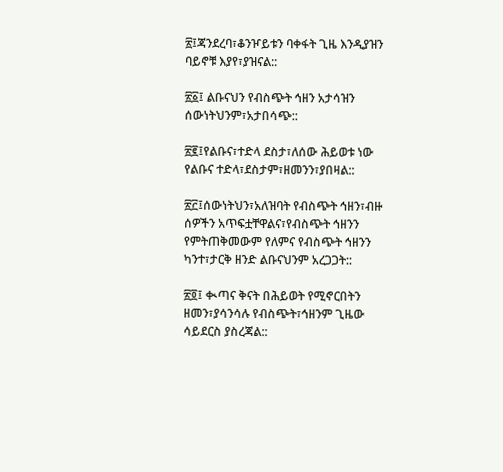፳፤ጃንደረባ፣ቆንዦይቱን ባቀፋት ጊዜ እንዲያዝን ባይኖቹ እያየ፣ያዝናል::

፳፩፤ ልቡናህን የብስጭት ኅዘን አታሳዝን ሰውነትህንም፣አታበሳጭ::

፳፪፤የልቡና፣ተድላ ደስታ፣ለሰው ሕይወቱ ነው የልቡና ተድላ፣ደስታም፣ዘመንን፣ያበዛል::

፳፫፤ሰውነትህን፣አለዝባት የብስጭት ኅዘን፣ብዙ ሰዎችን አጥፍቷቸዋልና፣የብስጭት ኅዘንን የምትጠቅመውም የለምና የብስጭት ኅዘንን ካንተ፣ታርቅ ዘንድ ልቡናህንም አረጋጋት::

፳፬፤ ቊጣና ቅናት በሕይወት የሚኖርበትን ዘመን፣ያሳንሳሉ የብስጭት፣ኅዘንም ጊዜው ሳይደርስ ያስረጃል::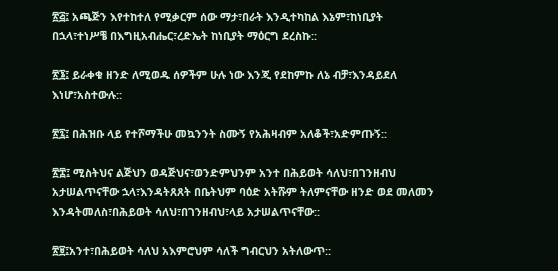፳፭፤ አጫጅን እየተከተለ የሚቃርም ሰው ማታ፣በራት እንዲተካከል እኔም፣ከነቢያት በኋላ፣ተነሥቼ በእግዚአብሔር፣ረድኤት ከነቢያት ማዕርግ ደረስኩ::

፳፮፤ ይራቀቁ ዘንድ ለሚወዱ ሰዎችም ሁሉ ነው እንጂ የደከምኩ ለኔ ብቻ፣እንዳይደለ እነሆ፣አስተውሉ::

፳፯፤ በሕዝቡ ላይ የተሾማችሁ መኳንንት ስሙኝ የአሕዛብም አለቆች፣አድምጡኝ::

፳፰፤ ሚስትህና ልጅህን ወዳጅህና፣ወንድምህንም አንተ በሕይወት ሳለህ፣በገንዘብህ አታሠልጥናቸው ኋላ፣እንዳትጸጸት በቤትህም ባዕድ አትሹም ትለምናቸው ዘንድ ወደ መለመን እንዳትመለስ፣በሕይወት ሳለህ፣በገንዘብህ፣ላይ አታሠልጥናቸው::

፳፱፤አንተ፣በሕይወት ሳለህ አእምሮህም ሳለች ግብርህን አትለውጥ::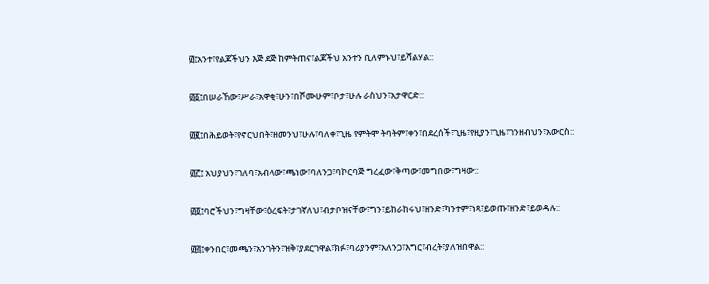፴፤አንተ፣የልጆችህን እጅ ደጅ ከምትጠና፣ልጆችህ አንተን ቢለምኑህ፣ይሻልሃል::

፴፩፤በሠራኸው፣ሥራ፣አዋቂ፣ሁን፣በሾሙሁም፣ቦታ፣ሁሉ ራስህን፣አታዋርድ::

፴፪፤በሕይወት፣የኖርህበት፣ዘመንህ፣ሁሉ፣ባለቀ፣ጊዜ የምትሞ ትባትም፣ቀን፣በደረሰች፣ጊዜ፣የዚያን፣ጊዜ፣ገንዘብህን፣አውርስ::

፴፫፤ አህያህን፣ገለባ፣አብላው፣ጫነው፣ባለንጋ፣ባኮርባጅ ግረፈው፣ቅጣው፣መግበው፣ግዛው::

፴፬፤ባሮችህን፣ግዛቸው፣ዕረፍት፣ታገኛለህ፣ብታቦዝናቸው፣ግን፣ይከራከሩህ፣ዘንድ፣ካንተም፣ነጻ፣ይወጡ፣ዘንድ፣ይወዳሉ::

፴፭፤ቀንበር፣መጫን፣አንገትን፣ዝቅ፣ያደርገዋል፣ክፉ፣ባሪያንም፣አለንጋ፣እግር፣ብረት፣ያለዝበዋል::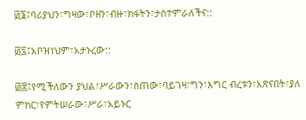፴፮፤ባሪያህን፣ግዛው፣ቦዘን፣ብዙ፣ክፋትን፣ታስተምራለችና::

፴፯፤አቦዝነህም፣አታኑረው::

፴፰፤የሚችለውን ያህል፣ሥራውን፣ስጠው፣ባይገዛ፣ግን፣እግር ብረቱን፣አጽናበት፣ያለ ምክር፣የምትሠራው፣ሥራ፣አይኑር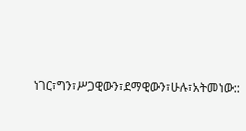ነገር፣ግን፣ሥጋዊውን፣ደማዊውን፣ሁሉ፣አትመነው::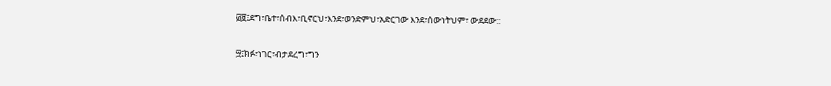፴፱፤ደግ፣ቤተ፣ሰብእ፣ቢኖርህ፣እንደ፣ወንድምህ፣አድርገው እንደ፣ሰውነትህም፣ ውደደው::

፵፤ክፉ፣ነገር፣ብታደረግ፣ግን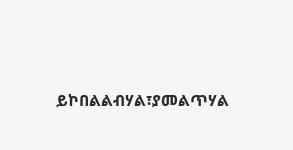ይኮበልልብሃል፣ያመልጥሃል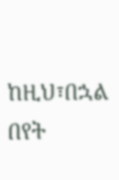ከዚህ፣በኋል በየት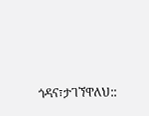ጎዳና፣ታገኘዋለህ::